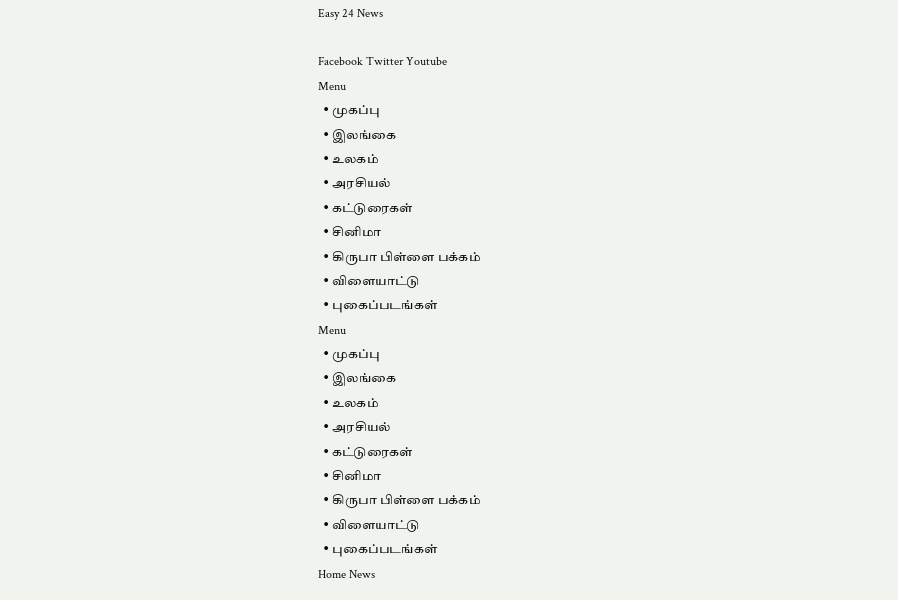Easy 24 News

Facebook Twitter Youtube
Menu
  • முகப்பு
  • இலங்கை
  • உலகம்
  • அரசியல்
  • கட்டுரைகள்
  • சினிமா
  • கிருபா பிள்ளை பக்கம்
  • விளையாட்டு
  • புகைப்படங்கள்
Menu
  • முகப்பு
  • இலங்கை
  • உலகம்
  • அரசியல்
  • கட்டுரைகள்
  • சினிமா
  • கிருபா பிள்ளை பக்கம்
  • விளையாட்டு
  • புகைப்படங்கள்
Home News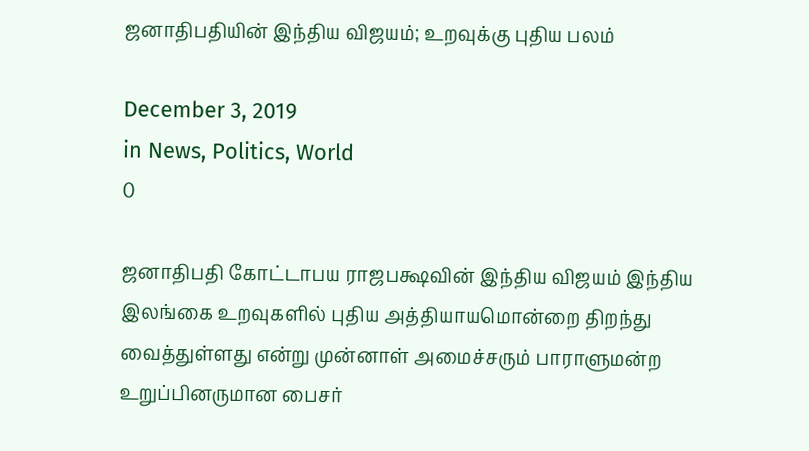ஜனாதிபதியின் இந்திய விஜயம்; உறவுக்கு புதிய பலம்

December 3, 2019
in News, Politics, World
0

ஜனாதிபதி கோட்டாபய ராஜபக்ஷவின் இந்திய விஜயம் இந்திய இலங்கை உறவுகளில் புதிய அத்தியாயமொன்றை திறந்து வைத்துள்ளது என்று முன்னாள் அமைச்சரும் பாராளுமன்ற உறுப்பினருமான பைசர்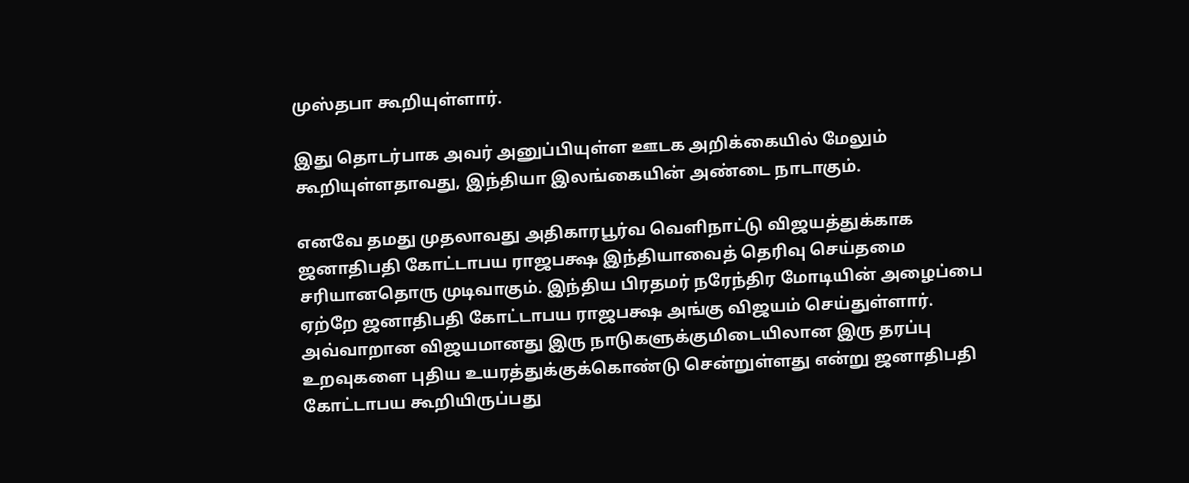முஸ்தபா கூறியுள்ளார்.

இது தொடர்பாக அவர் அனுப்பியுள்ள ஊடக அறிக்கையில் மேலும் கூறியுள்ளதாவது, இந்தியா இலங்கையின் அண்டை நாடாகும்.

எனவே தமது முதலாவது அதிகாரபூர்வ வெளிநாட்டு விஜயத்துக்காக ஜனாதிபதி கோட்டாபய ராஜபக்ஷ இந்தியாவைத் தெரிவு செய்தமை சரியானதொரு முடிவாகும். இந்திய பிரதமர் நரேந்திர மோடியின் அழைப்பை ஏற்றே ஜனாதிபதி கோட்டாபய ராஜபக்ஷ அங்கு விஜயம் செய்துள்ளார். அவ்வாறான விஜயமானது இரு நாடுகளுக்குமிடையிலான இரு தரப்பு உறவுகளை புதிய உயரத்துக்குக்கொண்டு சென்றுள்ளது என்று ஜனாதிபதி கோட்டாபய கூறியிருப்பது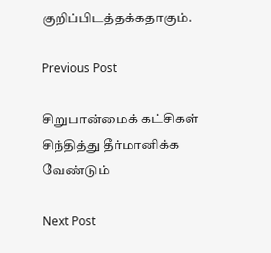குறிப்பிடத்தக்கதாகும்.

Previous Post

சிறுபான்மைக் கட்சிகள் சிந்தித்து தீர்மானிக்க வேண்டும்

Next Post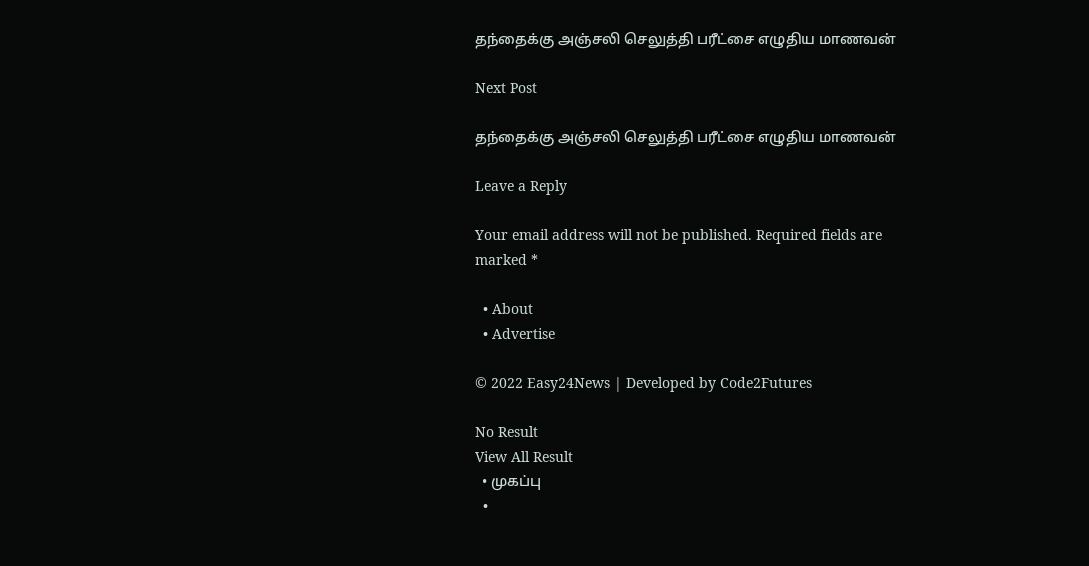தந்தைக்கு அஞ்சலி செலுத்தி பரீட்சை எழுதிய மாணவன்

Next Post

தந்தைக்கு அஞ்சலி செலுத்தி பரீட்சை எழுதிய மாணவன்

Leave a Reply

Your email address will not be published. Required fields are marked *

  • About
  • Advertise

© 2022 Easy24News | Developed by Code2Futures

No Result
View All Result
  • முகப்பு
  •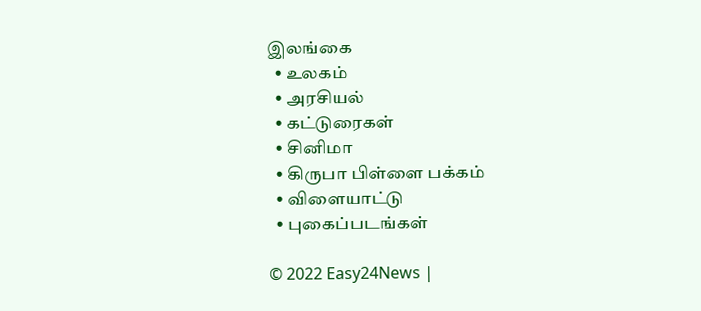இலங்கை
  • உலகம்
  • அரசியல்
  • கட்டுரைகள்
  • சினிமா
  • கிருபா பிள்ளை பக்கம்
  • விளையாட்டு
  • புகைப்படங்கள்

© 2022 Easy24News |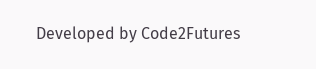Developed by Code2Futures